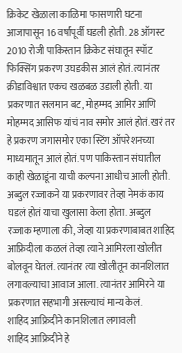क्रिकेट खेळाला काळिमा फासणारी घटना आजापासून 16 वर्षांपूर्वी घडली होती. 28 ऑगस्ट 2010 रोजी पाकिस्तान क्रिकेट संघातून स्पॉट फिक्सिंग प्रकरण उघडकीस आलं होतं. त्यानंतर क्रीडाविश्वात एकच खळबळ उडाली होती. या प्रकरणात सलमान बट, मोहम्मद आमिर आणि मोहम्मद आसिफ यांचं नाव समोर आलं होतं. खरं तर हे प्रकरण जगासमोर एका स्टिंग ऑपरेशनच्या माध्यमातून आलं होतं. पण पाकिस्तान संघातील काही खेळाडूंना याची कल्पना आधीच आली होती. अब्दुल रज्जाकने या प्रकरणावर तेव्हा नेमकं काय घडलं होतं याचा खुलासा केला होता. अब्दुल रज्जाक म्हणाला की, जेव्हा या प्रकरणाबाबत शाहिद आफ्रिदीला कळलं तेव्हा त्याने आमिरला खोलीत बोलवून घेतलं. त्यानंतर त्या खोलीतून कानशिलात लगावल्याचा आवाज आला. त्यानंतर आमिरने या प्रकरणात सहभागी असल्याचं मान्य केलं.
शाहिद आफ्रिदीने कानशिलात लगावली
शाहिद आफ्रिदीने हे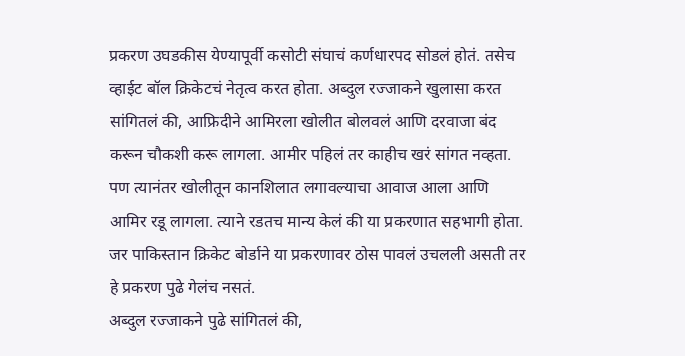प्रकरण उघडकीस येण्यापूर्वी कसोटी संघाचं कर्णधारपद सोडलं होतं. तसेच व्हाईट बॉल क्रिकेटचं नेतृत्व करत होता. अब्दुल रज्जाकने खुलासा करत सांगितलं की, आफ्रिदीने आमिरला खोलीत बोलवलं आणि दरवाजा बंद करून चौकशी करू लागला. आमीर पहिलं तर काहीच खरं सांगत नव्हता. पण त्यानंतर खोलीतून कानशिलात लगावल्याचा आवाज आला आणि आमिर रडू लागला. त्याने रडतच मान्य केलं की या प्रकरणात सहभागी होता. जर पाकिस्तान क्रिकेट बोर्डाने या प्रकरणावर ठोस पावलं उचलली असती तर हे प्रकरण पुढे गेलंच नसतं.
अब्दुल रज्जाकने पुढे सांगितलं की,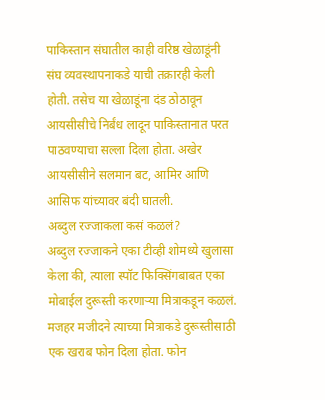पाकिस्तान संघातील काही वरिष्ठ खेळाडूंनी संघ व्यवस्थापनाकडे याची तक्रारही केली होती. तसेच या खेळाडूंना दंड ठोठावून आयसीसीचे निर्बंध लादून पाकिस्तानात परत पाठवण्याचा सल्ला दिला होता. अखेर आयसीसीने सलमान बट, आमिर आणि आसिफ यांच्यावर बंदी घातली.
अब्दुल रज्जाकला कसं कळलं?
अब्दुल रज्जाकने एका टीव्ही शोमध्ये खुलासा केला की, त्याला स्पॉट फिक्सिंगबाबत एका मोबाईल दुरूस्ती करणाऱ्या मित्राकडून कळलं. मजहर मजीदने त्याच्या मित्राकडे दुरूस्तीसाठी एक खराब फोन दिला होता. फोन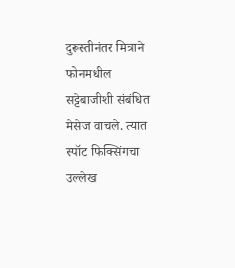दुरूस्तीनंतर मित्राने फोनमधील सट्टेबाजीशी संबंधित मेसेज वाचले. त्यात स्पॉट फिक्सिंगचा उल्लेख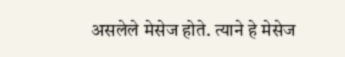असलेले मेसेज होते. त्याने हे मेसेज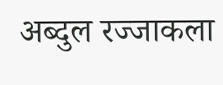अब्दुल रज्जाकला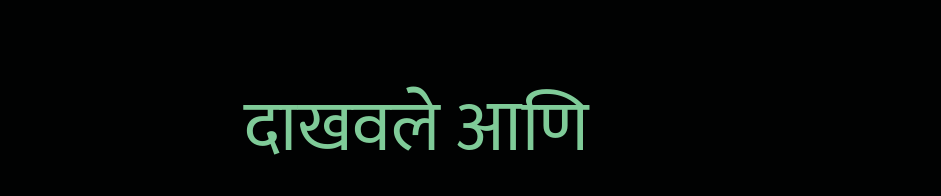दाखवले आणि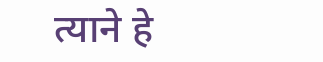त्याने हे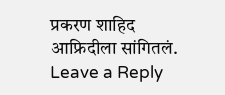प्रकरण शाहिद आफ्रिदीला सांगितलं.
Leave a Reply